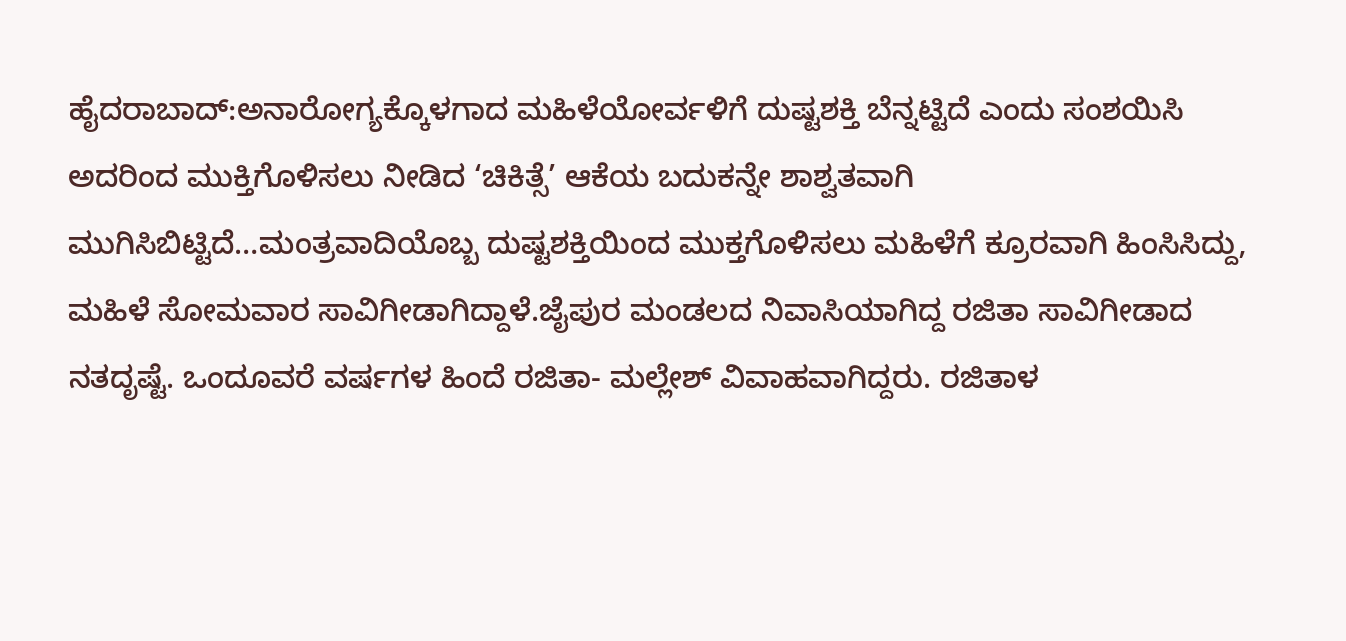ಹೈದರಾಬಾದ್:ಅನಾರೋಗ್ಯಕ್ಕೊಳಗಾದ ಮಹಿಳೆಯೋರ್ವಳಿಗೆ ದುಷ್ಟಶಕ್ತಿ ಬೆನ್ನಟ್ಟಿದೆ ಎಂದು ಸಂಶಯಿಸಿ ಅದರಿಂದ ಮುಕ್ತಿಗೊಳಿಸಲು ನೀಡಿದ ‘ಚಿಕಿತ್ಸೆ’ ಆಕೆಯ ಬದುಕನ್ನೇ ಶಾಶ್ವತವಾಗಿ ಮುಗಿಸಿಬಿಟ್ಟಿದೆ…ಮಂತ್ರವಾದಿಯೊಬ್ಬ ದುಷ್ಟಶಕ್ತಿಯಿಂದ ಮುಕ್ತಗೊಳಿಸಲು ಮಹಿಳೆಗೆ ಕ್ರೂರವಾಗಿ ಹಿಂಸಿಸಿದ್ದು, ಮಹಿಳೆ ಸೋಮವಾರ ಸಾವಿಗೀಡಾಗಿದ್ದಾಳೆ.ಜೈಪುರ ಮಂಡಲದ ನಿವಾಸಿಯಾಗಿದ್ದ ರಜಿತಾ ಸಾವಿಗೀಡಾದ ನತದೃಷ್ಟೆ. ಒಂದೂವರೆ ವರ್ಷಗಳ ಹಿಂದೆ ರಜಿತಾ- ಮಲ್ಲೇಶ್ ವಿವಾಹವಾಗಿದ್ದರು. ರಜಿತಾಳ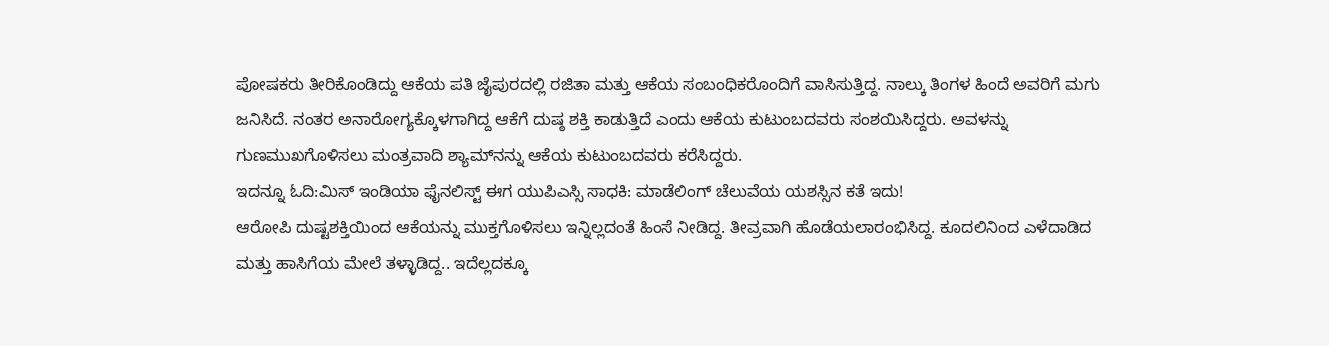ಪೋಷಕರು ತೀರಿಕೊಂಡಿದ್ದು ಆಕೆಯ ಪತಿ ಜೈಪುರದಲ್ಲಿ ರಜಿತಾ ಮತ್ತು ಆಕೆಯ ಸಂಬಂಧಿಕರೊಂದಿಗೆ ವಾಸಿಸುತ್ತಿದ್ದ. ನಾಲ್ಕು ತಿಂಗಳ ಹಿಂದೆ ಅವರಿಗೆ ಮಗು ಜನಿಸಿದೆ. ನಂತರ ಅನಾರೋಗ್ಯಕ್ಕೊಳಗಾಗಿದ್ದ ಆಕೆಗೆ ದುಷ್ಠ ಶಕ್ತಿ ಕಾಡುತ್ತಿದೆ ಎಂದು ಆಕೆಯ ಕುಟುಂಬದವರು ಸಂಶಯಿಸಿದ್ದರು. ಅವಳನ್ನು ಗುಣಮುಖಗೊಳಿಸಲು ಮಂತ್ರವಾದಿ ಶ್ಯಾಮ್‌ನನ್ನು ಆಕೆಯ ಕುಟುಂಬದವರು ಕರೆಸಿದ್ದರು.
ಇದನ್ನೂ ಓದಿ:ಮಿಸ್ ಇಂಡಿಯಾ ಫೈನಲಿಸ್ಟ್ ಈಗ ಯುಪಿಎಸ್ಸಿ ಸಾಧಕಿ: ಮಾಡೆಲಿಂಗ್ ಚೆಲುವೆಯ ಯಶಸ್ಸಿನ ಕತೆ ಇದು!
ಆರೋಪಿ ದುಷ್ಟಶಕ್ತಿಯಿಂದ ಆಕೆಯನ್ನು ಮುಕ್ತಗೊಳಿಸಲು ಇನ್ನಿಲ್ಲದಂತೆ ಹಿಂಸೆ ನೀಡಿದ್ದ. ತೀವ್ರವಾಗಿ ಹೊಡೆಯಲಾರಂಭಿಸಿದ್ದ. ಕೂದಲಿನಿಂದ ಎಳೆದಾಡಿದ ಮತ್ತು ಹಾಸಿಗೆಯ ಮೇಲೆ ತಳ್ಳಾಡಿದ್ದ.. ಇದೆಲ್ಲದಕ್ಕೂ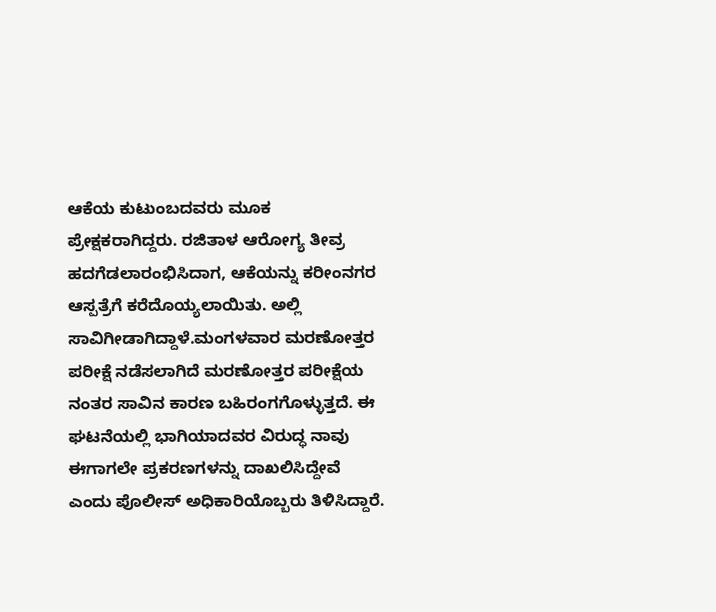ಆಕೆಯ ಕುಟುಂಬದವರು ಮೂಕ ಪ್ರೇಕ್ಷಕರಾಗಿದ್ದರು. ರಜಿತಾಳ ಆರೋಗ್ಯ ತೀವ್ರ ಹದಗೆಡಲಾರಂಭಿಸಿದಾಗ, ಆಕೆಯನ್ನು ಕರೀಂನಗರ ಆಸ್ಪತ್ರೆಗೆ ಕರೆದೊಯ್ಯಲಾಯಿತು. ಅಲ್ಲಿ ಸಾವಿಗೀಡಾಗಿದ್ದಾಳೆ.ಮಂಗಳವಾರ ಮರಣೋತ್ತರ ಪರೀಕ್ಷೆ ನಡೆಸಲಾಗಿದೆ ಮರಣೋತ್ತರ ಪರೀಕ್ಷೆಯ ನಂತರ ಸಾವಿನ ಕಾರಣ ಬಹಿರಂಗಗೊಳ್ಳುತ್ತದೆ. ಈ ಘಟನೆಯಲ್ಲಿ ಭಾಗಿಯಾದವರ ವಿರುದ್ಧ ನಾವು ಈಗಾಗಲೇ ಪ್ರಕರಣಗಳನ್ನು ದಾಖಲಿಸಿದ್ದೇವೆ ಎಂದು ಪೊಲೀಸ್ ಅಧಿಕಾರಿಯೊಬ್ಬರು ತಿಳಿಸಿದ್ದಾರೆ.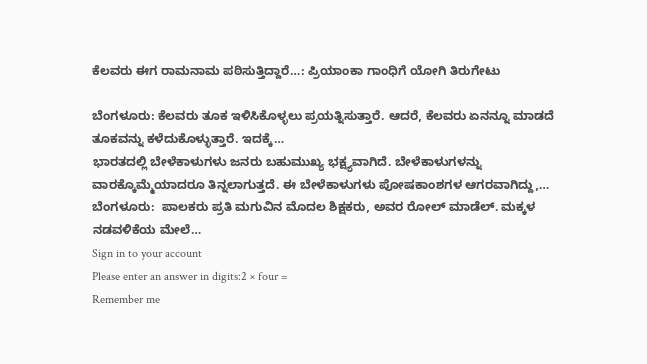ಕೆಲವರು ಈಗ ರಾಮನಾಮ ಪಠಿಸುತ್ತಿದ್ದಾರೆ…: ಪ್ರಿಯಾಂಕಾ ಗಾಂಧಿಗೆ ಯೋಗಿ ತಿರುಗೇಟು

ಬೆಂಗಳೂರು: ಕೆಲವರು ತೂಕ ಇಳಿಸಿಕೊಳ್ಳಲು ಪ್ರಯತ್ನಿಸುತ್ತಾರೆ. ಆದರೆ, ಕೆಲವರು ಏನನ್ನೂ ಮಾಡದೆ ತೂಕವನ್ನು ಕಳೆದುಕೊಳ್ಳುತ್ತಾರೆ. ಇದಕ್ಕೆ…
ಭಾರತದಲ್ಲಿ ಬೇಳೆಕಾಳುಗಳು ಜನರು ಬಹುಮುಖ್ಯ ಭಕ್ಷ್ಯವಾಗಿದೆ. ಬೇಳೆಕಾಳುಗಳನ್ನು ವಾರಕ್ಕೊಮ್ಮೆಯಾದರೂ ತಿನ್ನಲಾಗುತ್ತದೆ. ಈ ಬೇಳೆಕಾಳುಗಳು ಪೋಷಕಾಂಶಗಳ ಆಗರವಾಗಿದ್ದು,…
ಬೆಂಗಳೂರು:  ಪಾಲಕರು ಪ್ರತಿ ಮಗುವಿನ ಮೊದಲ ಶಿಕ್ಷಕರು, ಅವರ ರೋಲ್ ಮಾಡೆಲ್. ಮಕ್ಕಳ ನಡವಳಿಕೆಯ ಮೇಲೆ…
Sign in to your account
Please enter an answer in digits:2 × four =
Remember me